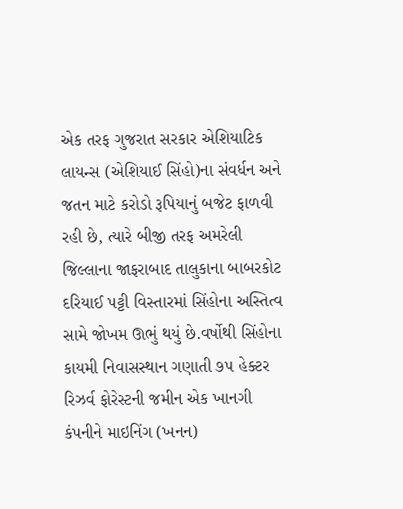એક તરફ ગુજરાત સરકાર એશિયાટિક લાયન્સ (એશિયાઈ સિંહો)ના સંવર્ધન અને જતન માટે કરોડો રૂપિયાનું બજેટ ફાળવી રહી છે, ત્યારે બીજી તરફ અમરેલી જિલ્લાના જાફરાબાદ તાલુકાના બાબરકોટ દરિયાઈ પટ્ટી વિસ્તારમાં સિંહોના અસ્તિત્વ સામે જોખમ ઊભું થયું છે.વર્ષોથી સિંહોના કાયમી નિવાસસ્થાન ગણાતી ૭૫ હેક્ટર રિઝર્વ ફોરેસ્ટની જમીન એક ખાનગી કંપનીને માઇનિંગ (ખનન)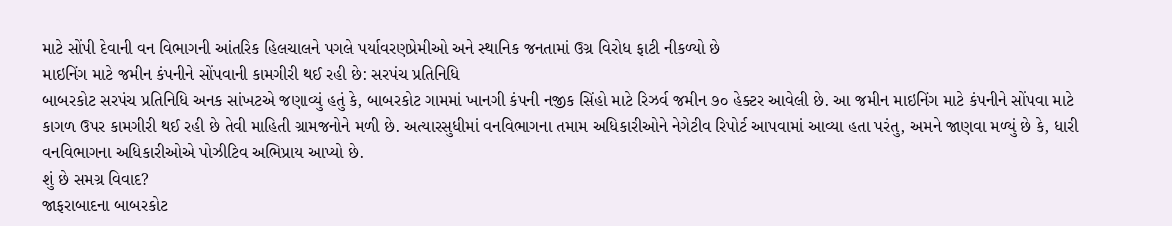માટે સોંપી દેવાની વન વિભાગની આંતરિક હિલચાલને પગલે પર્યાવરણપ્રેમીઓ અને સ્થાનિક જનતામાં ઉગ્ર વિરોધ ફાટી નીકળ્યો છે
માઇનિંગ માટે જમીન કંપનીને સોંપવાની કામગીરી થઈ રહી છે: સરપંચ પ્રતિનિધિ
બાબરકોટ સરપંચ પ્રતિનિધિ અનક સાંખટએ જણાવ્યું હતું કે, બાબરકોટ ગામમાં ખાનગી કંપની નજીક સિંહો માટે રિઝર્વ જમીન ૭૦ હેક્ટર આવેલી છે. આ જમીન માઇનિંગ માટે કંપનીને સોંપવા માટે કાગળ ઉપર કામગીરી થઈ રહી છે તેવી માહિતી ગ્રામજનોને મળી છે. અત્યારસુધીમાં વનવિભાગના તમામ અધિકારીઓને નેગેટીવ રિપોર્ટ આપવામાં આવ્યા હતા પરંતુ, અમને જાણવા મળ્યું છે કે, ધારી વનવિભાગના અધિકારીઓએ પોઝીટિવ અભિપ્રાય આપ્યો છે.
શું છે સમગ્ર વિવાદ?
જાફરાબાદના બાબરકોટ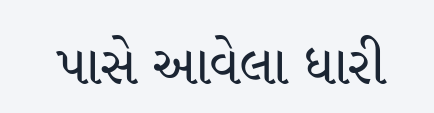પાસે આવેલા ધારી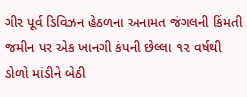ગીર પૂર્વ ડિવિઝન હેઠળના અનામત જંગલની કિંમતી જમીન પર એક ખાનગી કંપની છેલ્લા ૧૨ વર્ષથી ડોળો માંડીને બેઠી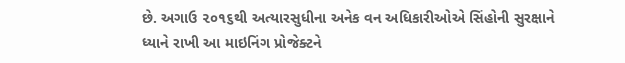છે. અગાઉ ૨૦૧૬થી અત્યારસુધીના અનેક વન અધિકારીઓએ સિંહોની સુરક્ષાને ધ્યાને રાખી આ માઇનિંગ પ્રોજેક્ટને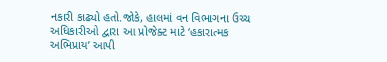નકારી કાઢ્યો હતો.જોકે, હાલમાં વન વિભાગના ઉચ્ચ અધિકારીઓ દ્વારા આ પ્રોજેક્ટ માટે ‘હકારાત્મક અભિપ્રાય’ આપી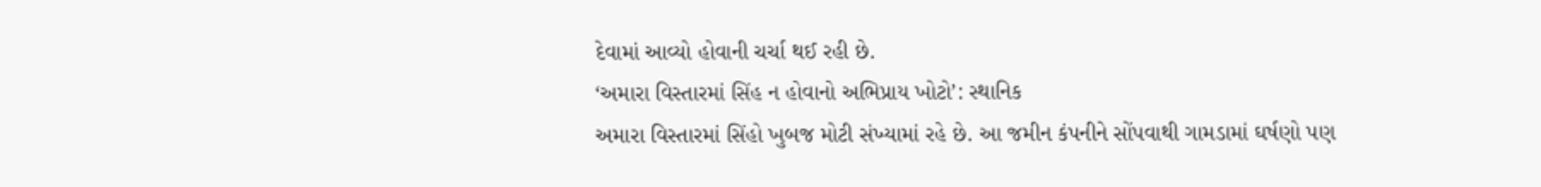દેવામાં આવ્યો હોવાની ચર્ચા થઈ રહી છે.
‘અમારા વિસ્તારમાં સિંહ ન હોવાનો અભિપ્રાય ખોટો’: સ્થાનિક
અમારા વિસ્તારમાં સિંહો ખુબજ મોટી સંખ્યામાં રહે છે. આ જમીન કંપનીને સોંપવાથી ગામડામાં ઘર્ષણો પણ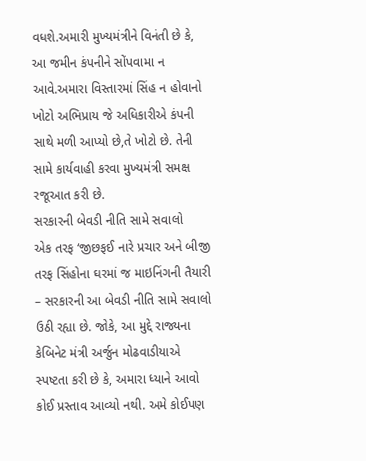વધશે.અમારી મુખ્યમંત્રીને વિનંતી છે કે, આ જમીન કંપનીને સોંપવામા ન આવે.અમારા વિસ્તારમાં સિંહ ન હોવાનો ખોટો અભિપ્રાય જે અધિકારીએ કંપની સાથે મળી આપ્યો છે,તે ખોટો છે. તેની સામે કાર્યવાહી કરવા મુખ્યમંત્રી સમક્ષ રજૂઆત કરી છે.
સરકારની બેવડી નીતિ સામે સવાલો
એક તરફ ‘જીછફઈ નારે પ્રચાર અને બીજી તરફ સિંહોના ઘરમાં જ માઇનિંગની તૈયારી – સરકારની આ બેવડી નીતિ સામે સવાલો ઉઠી રહ્યા છે. જોકે, આ મુદ્દે રાજ્યના કેબિનેટ મંત્રી અર્જુન મોઢવાડીયાએ સ્પષ્ટતા કરી છે કે, અમારા ધ્યાને આવો કોઈ પ્રસ્તાવ આવ્યો નથી. અમે કોઈપણ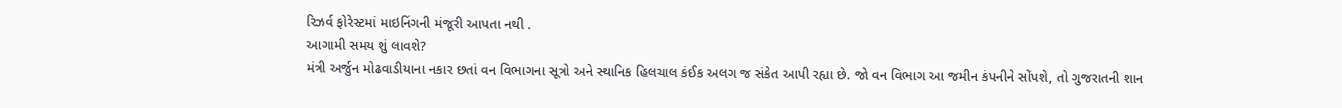રિઝર્વ ફોરેસ્ટમાં માઇનિંગની મંજૂરી આપતા નથી .
આગામી સમય શું લાવશે?
મંત્રી અર્જુન મોઢવાડીયાના નકાર છતાં વન વિભાગના સૂત્રો અને સ્થાનિક હિલચાલ કંઈક અલગ જ સંકેત આપી રહ્યા છે. જો વન વિભાગ આ જમીન કંપનીને સોંપશે, તો ગુજરાતની શાન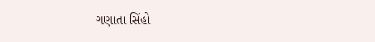ગણાતા સિંહો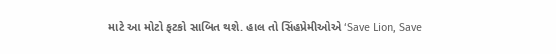માટે આ મોટો ફટકો સાબિત થશે. હાલ તો સિંહપ્રેમીઓએ ‘Save Lion, Save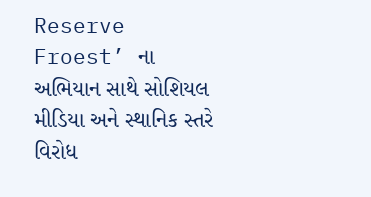Reserve Froest’ ના અભિયાન સાથે સોશિયલ મીડિયા અને સ્થાનિક સ્તરે વિરોધ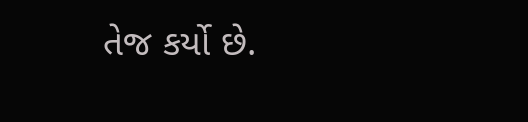તેજ કર્યો છે.